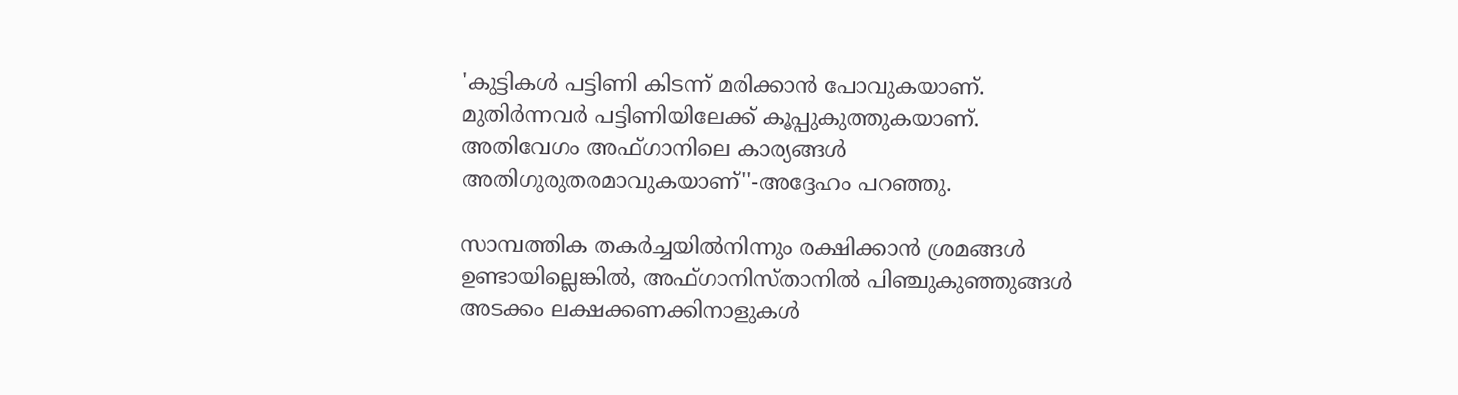'കുട്ടികള്‍ പട്ടിണി കിടന്ന് മരിക്കാന്‍ പോവുകയാണ്. മുതിര്‍ന്നവര്‍ പട്ടിണിയിലേക്ക് കൂപ്പുകുത്തുകയാണ്. അതിവേഗം അഫ്ഗാനിലെ കാര്യങ്ങള്‍ അതിഗുരുതരമാവുകയാണ്''-അദ്ദേഹം പറഞ്ഞു.

സാമ്പത്തിക തകര്‍ച്ചയില്‍നിന്നും രക്ഷിക്കാന്‍ ശ്രമങ്ങള്‍ ഉണ്ടായില്ലെങ്കില്‍, അഫ്ഗാനിസ്താനില്‍ പിഞ്ചുകുഞ്ഞുങ്ങള്‍ അടക്കം ലക്ഷക്കണക്കിനാളുകള്‍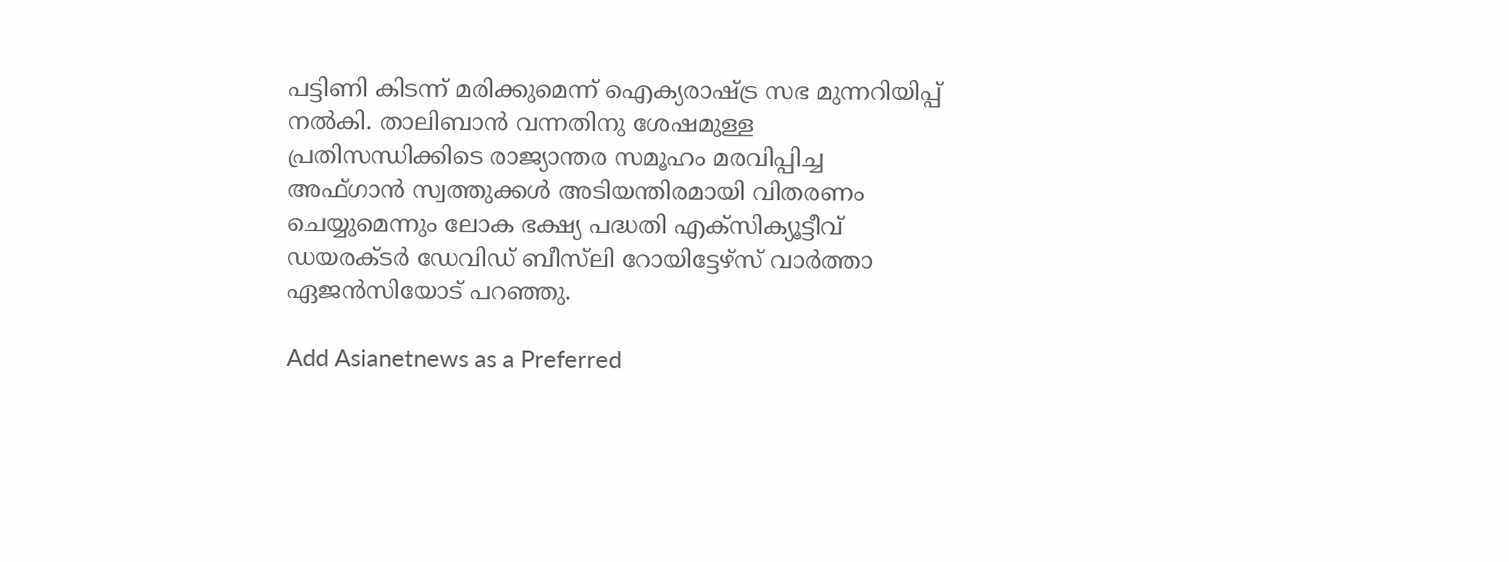പട്ടിണി കിടന്ന് മരിക്കുമെന്ന് ഐക്യരാഷ്ട്ര സഭ മുന്നറിയിപ്പ് നല്‍കി. താലിബാന്‍ വന്നതിനു ശേഷമുള്ള പ്രതിസന്ധിക്കിടെ രാജ്യാന്തര സമൂഹം മരവിപ്പിച്ച അഫ്ഗാന്‍ സ്വത്തുക്കള്‍ അടിയന്തിരമായി വിതരണം ചെയ്യുമെന്നും ലോക ഭക്ഷ്യ പദ്ധതി എക്‌സിക്യൂട്ടീവ് ഡയരക്ടര്‍ ഡേവിഡ് ബീസ്‌ലി റോയിട്ടേഴ്‌സ് വാര്‍ത്താ ഏജന്‍സിയോട് പറഞ്ഞു.

Add Asianetnews as a Preferred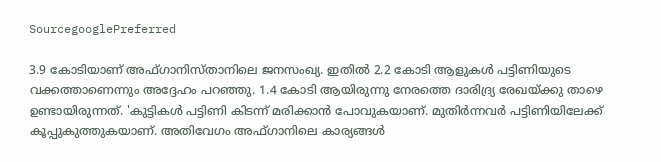SourcegooglePreferred

3.9 കോടിയാണ് അഫ്ഗാനിസ്താനിലെ ജനസംഖ്യ. ഇതില്‍ 2.2 കോടി ആളുകള്‍ പട്ടിണിയുടെ വക്കത്താണെന്നും അദ്ദേഹം പറഞ്ഞു. 1.4 കോടി ആയിരുന്നു നേരത്തെ ദാരിദ്ര്യ രേഖയ്ക്കു താഴെ ഉണ്ടായിരുന്നത്. 'കുട്ടികള്‍ പട്ടിണി കിടന്ന് മരിക്കാന്‍ പോവുകയാണ്. മുതിര്‍ന്നവര്‍ പട്ടിണിയിലേക്ക് കൂപ്പുകുത്തുകയാണ്. അതിവേഗം അഫ്ഗാനിലെ കാര്യങ്ങള്‍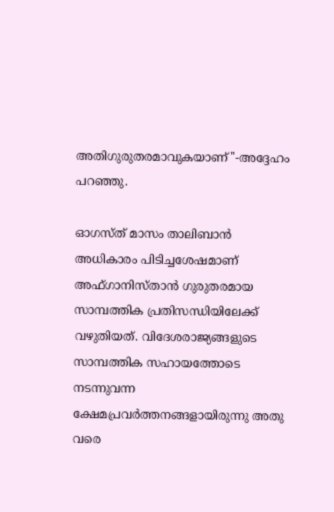അതിഗുരുതരമാവുകയാണ്''-അദ്ദേഹം പറഞ്ഞു.

ഓഗസ്ത് മാസം താലിബാന്‍ അധികാരം പിടിച്ചശേഷമാണ് അഫ്ഗാനിസ്താന്‍ ഗുരുതരമായ സാമ്പത്തിക പ്രതിസന്ധിയിലേക്ക് വഴുതിയത്. വിദേശരാജ്യങ്ങളുടെ സാമ്പത്തിക സഹായത്തോടെ നടന്നുവന്ന ക്ഷേമപ്രവര്‍ത്തനങ്ങളായിരുന്നു അതു വരെ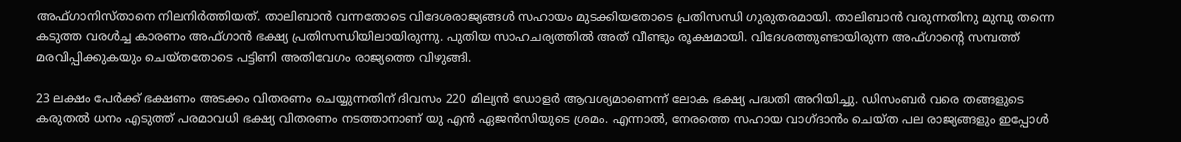അഫ്ഗാനിസ്താനെ നിലനിര്‍ത്തിയത്. താലിബാന്‍ വന്നതോടെ വിദേശരാജ്യങ്ങള്‍ സഹായം മുടക്കിയതോടെ പ്രതിസന്ധി ഗുരുതരമായി. താലിബാന്‍ വരുന്നതിനു മുമ്പു തന്നെ കടുത്ത വരള്‍ച്ച കാരണം അഫ്ഗാന്‍ ഭക്ഷ്യ പ്രതിസന്ധിയിലായിരുന്നു. പുതിയ സാഹചര്യത്തില്‍ അത് വീണ്ടും രൂക്ഷമായി. വിദേശത്തുണ്ടായിരുന്ന അഫ്ഗാന്റെ സമ്പത്ത് മരവിപ്പിക്കുകയും ചെയ്തതോടെ പട്ടിണി അതിവേഗം രാജ്യത്തെ വിഴുങ്ങി.

23 ലക്ഷം പേര്‍ക്ക് ഭക്ഷണം അടക്കം വിതരണം ചെയ്യുന്നതിന് ദിവസം 220 മില്യന്‍ ഡോളര്‍ ആവശ്യമാണെന്ന് ലോക ഭക്ഷ്യ പദ്ധതി അറിയിച്ചു. ഡിസംബര്‍ വരെ തങ്ങളുടെ കരുതല്‍ ധനം എടുത്ത് പരമാവധി ഭക്ഷ്യ വിതരണം നടത്താനാണ് യു എന്‍ ഏജന്‍സിയുടെ ശ്രമം. എന്നാല്‍, നേരത്തെ സഹായ വാഗ്ദാന്‍ം ചെയ്ത പല രാജ്യങ്ങളും ഇപ്പോള്‍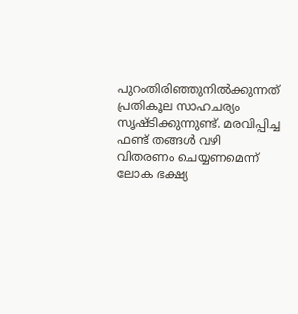പുറംതിരിഞ്ഞുനില്‍ക്കുന്നത് പ്രതികൂല സാഹചര്യം സൃഷ്ടിക്കുന്നുണ്ട്. മരവിപ്പിച്ച ഫണ്ട് തങ്ങള്‍ വഴി വിതരണം ചെയ്യണമെന്ന് ലോക ഭക്ഷ്യ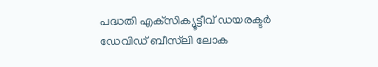പദ്ധതി എക്‌സിക്യൂട്ടീവ് ഡയരക്ടര്‍ ഡേവിഡ് ബീസ്‌ലി ലോക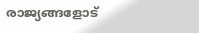രാജ്യങ്ങളോട്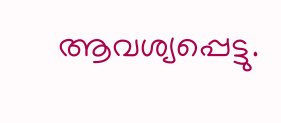ആവശ്യപ്പെട്ടു.